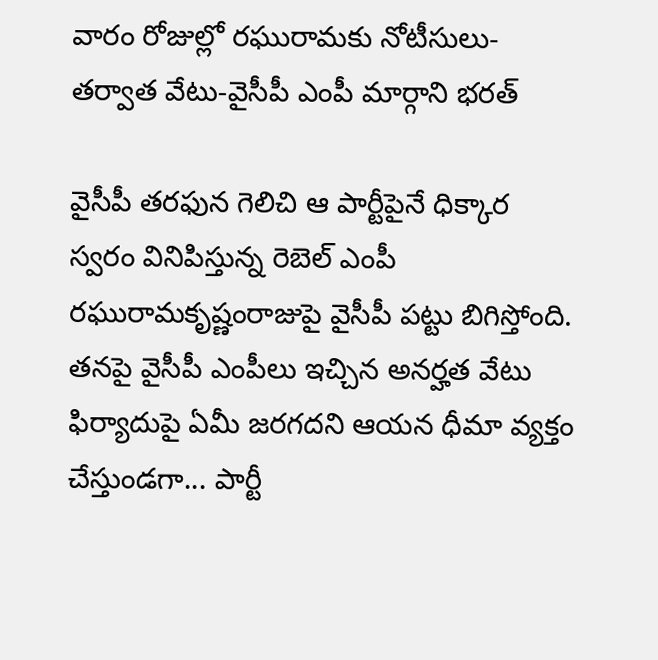వారం రోజుల్లో రఘురామకు నోటీసులు-తర్వాత వేటు-వైసీపీ ఎంపీ మార్గాని భరత్

వైసీపీ తరఫున గెలిచి ఆ పార్టీపైనే ధిక్కార స్వరం వినిపిస్తున్న రెబెల్ ఎంపీ రఘురామకృష్ణంరాజుపై వైసీపీ పట్టు బిగిస్తోంది. తనపై వైసీపీ ఎంపీలు ఇచ్చిన అనర్హత వేటు ఫిర్యాదుపై ఏమీ జరగదని ఆయన ధీమా వ్యక్తం చేస్తుండగా... పార్టీ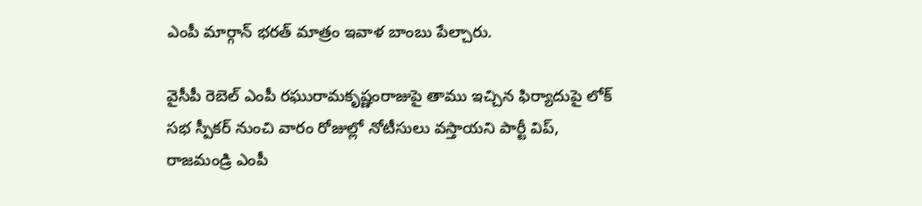ఎంపీ మార్గాన్ భరత్ మాత్రం ఇవాళ బాంబు పేల్చారు.

వైసీపీ రెబెల్ ఎంపీ రఘురామకృష్ణంరాజుపై తాము ఇచ్చిన ఫిర్యాదుపై లోక్ సభ స్పీకర్ నుంచి వారం రోజుల్లో నోటీసులు వస్తాయని పార్టీ విప్, రాజమండ్రి ఎంపీ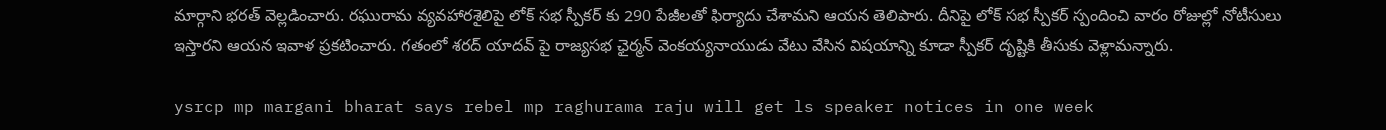మార్గాని భరత్ వెల్లడించారు. రఘురామ వ్యవహారశైలిపై లోక్ సభ స్పీకర్ కు 290 పేజీలతో ఫిర్యాదు చేశామని ఆయన తెలిపారు. దీనిపై లోక్ సభ స్పీకర్ స్పందించి వారం రోజుల్లో నోటీసులు ఇస్తారని ఆయన ఇవాళ ప్రకటించారు. గతంలో శరద్ యాదవ్ పై రాజ్యసభ ఛైర్మన్ వెంకయ్యనాయుడు వేటు వేసిన విషయాన్ని కూడా స్పీకర్ దృష్టికి తీసుకు వెళ్లామన్నారు.

ysrcp mp margani bharat says rebel mp raghurama raju will get ls speaker notices in one week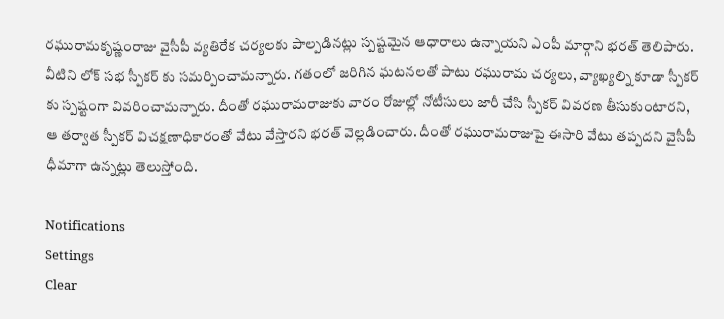రఘురామకృష్ణంరాజు వైసీపీ వ్యతిరేక చర్యలకు పాల్పడినట్లు స్పష్టమైన ఆధారాలు ఉన్నాయని ఎంపీ మార్గాని భరత్ తెలిపారు. వీటిని లోక్ సభ స్పీకర్ కు సమర్పించామన్నారు. గతంలో జరిగిన ఘటనలతో పాటు రఘురామ చర్యలు, వ్యాఖ్యల్ని కూడా స్పీకర్ కు స్పష్టంగా వివరించామన్నారు. దీంతో రఘురామరాజుకు వారం రోజుల్లో నోటీసులు జారీ చేసి స్పీకర్ వివరణ తీసుకుంటారని, ఆ తర్వాత స్పీకర్ విచక్షణాధికారంతో వేటు వేస్తారని భరత్ వెల్లడించారు. దీంతో రఘురామరాజుపై ఈసారి వేటు తప్పదని వైసీపీ ధీమాగా ఉన్నట్లు తెలుస్తోంది.

Notifications
Settings
Clear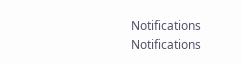Notifications
Notifications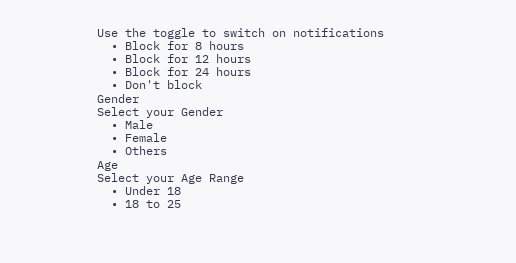Use the toggle to switch on notifications
  • Block for 8 hours
  • Block for 12 hours
  • Block for 24 hours
  • Don't block
Gender
Select your Gender
  • Male
  • Female
  • Others
Age
Select your Age Range
  • Under 18
  • 18 to 25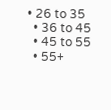• 26 to 35
  • 36 to 45
  • 45 to 55
  • 55+